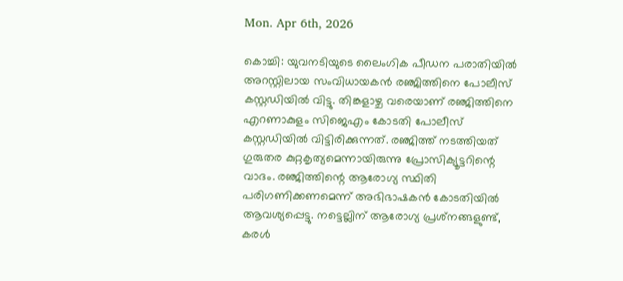Mon. Apr 6th, 2026

കൊച്ചി: യുവനടിയുടെ ലൈംഗിക പീഡന പരാതിയില്‍ അറസ്റ്റിലായ സംവിധായകന്‍ രഞ്ജിത്തിനെ പോലീസ് കസ്റ്റഡിയില്‍ വിട്ടു. തിങ്കളാഴ്ച വരെയാണ് രഞ്ജിത്തിനെ എറണാകുളം സിജെഎം കോടതി പോലീസ് കസ്റ്റഡിയില്‍ വിട്ടിരിക്കുന്നത്. രഞ്ജിത്ത് നടത്തിയത് ഗുരുതര കുറ്റകൃത്യമെന്നായിരുന്നു പ്രോസിക്യൂട്ടറിന്റെ വാദം. രഞ്ജിത്തിന്റെ ആരോഗ്യ സ്ഥിതി പരിഗണിക്കണമെന്ന് അഭിഭാഷകന്‍ കോടതിയില്‍ ആവശ്യപ്പെട്ടു. നട്ടെല്ലിന് ആരോഗ്യ പ്രശ്‌നങ്ങളുണ്ട്, കരള്‍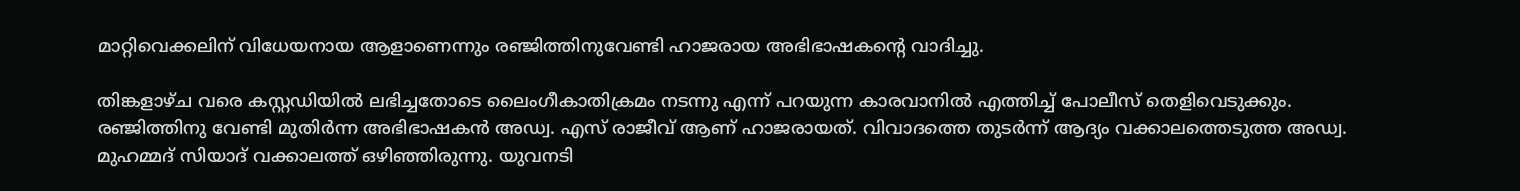മാറ്റിവെക്കലിന് വിധേയനായ ആളാണെന്നും രഞ്ജിത്തിനുവേണ്ടി ഹാജരായ അഭിഭാഷകന്റെ വാദിച്ചു.

തിങ്കളാഴ്ച വരെ കസ്റ്റഡിയില്‍ ലഭിച്ചതോടെ ലൈംഗീകാതിക്രമം നടന്നു എന്ന് പറയുന്ന കാരവാനില്‍ എത്തിച്ച് പോലീസ് തെളിവെടുക്കും. രഞ്ജിത്തിനു വേണ്ടി മുതിര്‍ന്ന അഭിഭാഷകന്‍ അഡ്വ. എസ് രാജീവ് ആണ് ഹാജരായത്. വിവാദത്തെ തുടര്‍ന്ന് ആദ്യം വക്കാലത്തെടുത്ത അഡ്വ. മുഹമ്മദ് സിയാദ് വക്കാലത്ത് ഒഴിഞ്ഞിരുന്നു. യുവനടി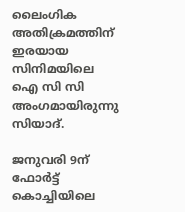ലൈംഗിക അതിക്രമത്തിന് ഇരയായ സിനിമയിലെ ഐ സി സി അംഗമായിരുന്നു സിയാദ്.

ജനുവരി 9ന് ഫോര്‍ട്ട് കൊച്ചിയിലെ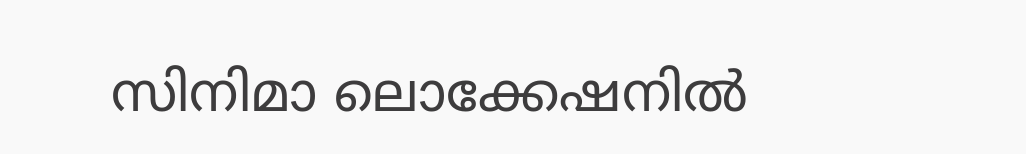സിനിമാ ലൊക്കേഷനില്‍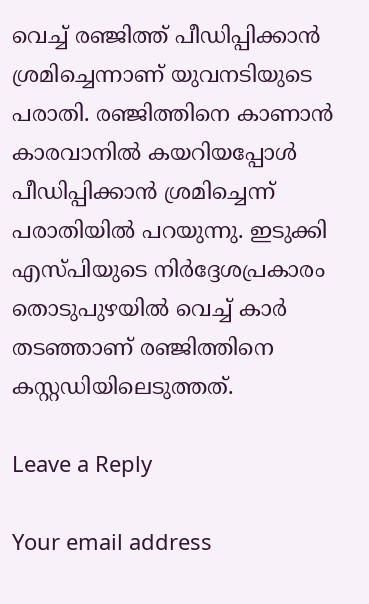വെച്ച് രഞ്ജിത്ത് പീഡിപ്പിക്കാന്‍ ശ്രമിച്ചെന്നാണ് യുവനടിയുടെ പരാതി. രഞ്ജിത്തിനെ കാണാന്‍ കാരവാനില്‍ കയറിയപ്പോള്‍ പീഡിപ്പിക്കാന്‍ ശ്രമിച്ചെന്ന് പരാതിയില്‍ പറയുന്നു. ഇടുക്കി എസ്പിയുടെ നിര്‍ദ്ദേശപ്രകാരം തൊടുപുഴയില്‍ വെച്ച് കാര്‍ തടഞ്ഞാണ് രഞ്ജിത്തിനെ കസ്റ്റഡിയിലെടുത്തത്.

Leave a Reply

Your email address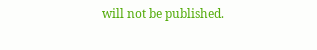will not be published.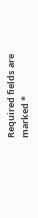Required fields are marked *